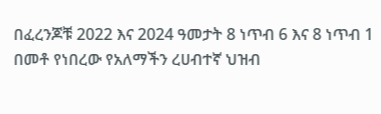በፈረንጆቹ 2022 እና 2024 ዓመታት 8 ነጥብ 6 እና 8 ነጥብ 1 በመቶ የነበረው የአለማችን ረሀብተኛ ህዝብ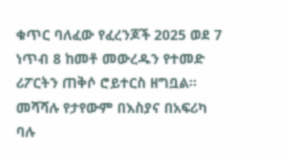ቁጥር ባለፈው የፈረንጆች 2025 ወደ 7 ነጥብ 8 ከመቶ መውረዱን የተመድ ሪፖርትን ጠቅሶ ሮይተርስ ዘግቧል።
መሻሻሉ የታየውም በእስያና በአፍሪካ ባሉ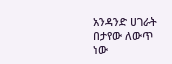አንዳንድ ሀገራት በታየው ለውጥ ነው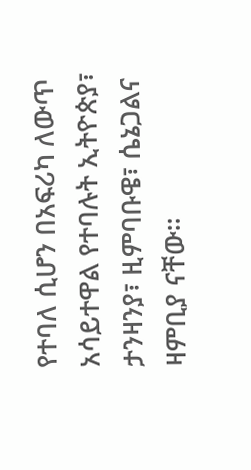የተባለ ሲሆን በአፍሪካ ለውጥ አሳይተዋል የተባሉት ኢትዮጵያ፣ ታንዛንያ፣ ዚምባቡዌ፣ ሴኔጋልና ዛምቢያ ናቸው።